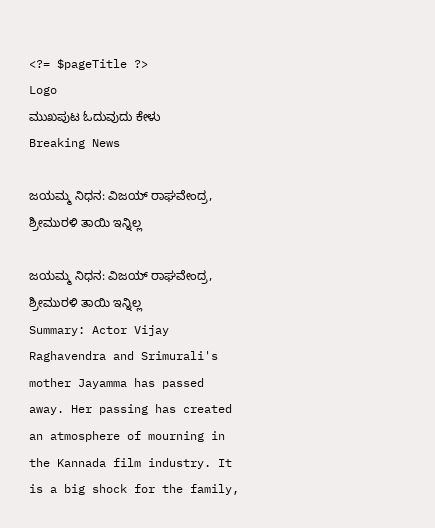<?= $pageTitle ?>
Logo
ಮುಖಪುಟ ಓದುವುದು ಕೇಳು
Breaking News

ಜಯಮ್ಮ ನಿಧನ: ವಿಜಯ್ ರಾಘವೇಂದ್ರ, ಶ್ರೀಮುರಳಿ ತಾಯಿ ಇನ್ನಿಲ್ಲ

ಜಯಮ್ಮ ನಿಧನ: ವಿಜಯ್ ರಾಘವೇಂದ್ರ, ಶ್ರೀಮುರಳಿ ತಾಯಿ ಇನ್ನಿಲ್ಲ
Summary: Actor Vijay Raghavendra and Srimurali's mother Jayamma has passed away. Her passing has created an atmosphere of mourning in the Kannada film industry. It is a big shock for the family,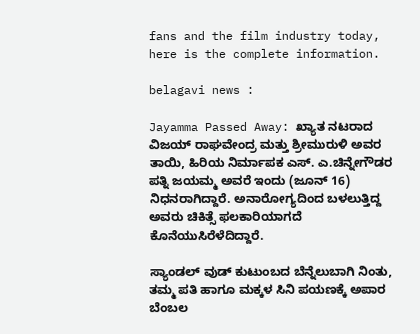fans and the film industry today, here is the complete information.

belagavi news :

Jayamma Passed Away: ಖ್ಯಾತ ನಟರಾದ ವಿಜಯ್ ರಾಘವೇಂದ್ರ ಮತ್ತು ಶ್ರೀಮುರುಳಿ ಅವರ ತಾಯಿ, ಹಿರಿಯ ನಿರ್ಮಾಪಕ ಎಸ್. ಎ.ಚಿನ್ನೇಗೌಡರ ಪತ್ನಿ ಜಯಮ್ಮ ಅವರೆ ಇಂದು (ಜೂನ್ 16) ನಿಧನರಾಗಿದ್ದಾರೆ. ಅನಾರೋಗ್ಯದಿಂದ ಬಳಲುತ್ತಿದ್ದ ಅವರು ಚಿಕಿತ್ಸೆ ಫಲಕಾರಿಯಾಗದೆ ಕೊನೆಯುಸಿರೆಳೆದಿದ್ದಾರೆ.

ಸ್ಯಾಂಡಲ್ ವುಡ್ ಕುಟುಂಬದ ಬೆನ್ನೆಲುಬಾಗಿ ನಿಂತು, ತಮ್ಮ ಪತಿ ಹಾಗೂ ಮಕ್ಕಳ ಸಿನಿ ಪಯಣಕ್ಕೆ ಅಪಾರ ಬೆಂಬಲ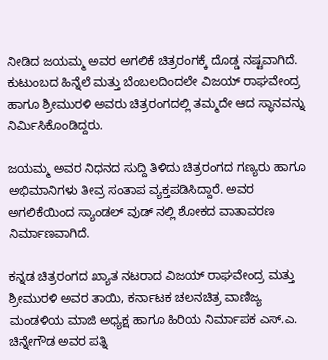ನೀಡಿದ ಜಯಮ್ಮ ಅವರ ಅಗಲಿಕೆ ಚಿತ್ರರಂಗಕ್ಕೆ ದೊಡ್ಡ ನಷ್ಟವಾಗಿದೆ. ಕುಟುಂಬದ ಹಿನ್ನೆಲೆ ಮತ್ತು ಬೆಂಬಲದಿಂದಲೇ ವಿಜಯ್ ರಾಘವೇಂದ್ರ ಹಾಗೂ ಶ್ರೀಮುರಳಿ ಅವರು ಚಿತ್ರರಂಗದಲ್ಲಿ ತಮ್ಮದೇ ಆದ ಸ್ಥಾನವನ್ನು ನಿರ್ಮಿಸಿಕೊಂಡಿದ್ದರು.

ಜಯಮ್ಮ ಅವರ ನಿಧನದ ಸುದ್ದಿ ತಿಳಿದು ಚಿತ್ರರಂಗದ ಗಣ್ಯರು ಹಾಗೂ ಅಭಿಮಾನಿಗಳು ತೀವ್ರ ಸಂತಾಪ ವ್ಯಕ್ತಪಡಿಸಿದ್ದಾರೆ. ಅವರ ಅಗಲಿಕೆಯಿಂದ ಸ್ಯಾಂಡಲ್ ವುಡ್ ನಲ್ಲಿ ಶೋಕದ ವಾತಾವರಣ ನಿರ್ಮಾಣವಾಗಿದೆ.

ಕನ್ನಡ ಚಿತ್ರರಂಗದ ಖ್ಯಾತ ನಟರಾದ ವಿಜಯ್ ರಾಘವೇಂದ್ರ ಮತ್ತು ಶ್ರೀಮುರಳಿ ಅವರ ತಾಯಿ, ಕರ್ನಾಟಕ ಚಲನಚಿತ್ರ ವಾಣಿಜ್ಯ ಮಂಡಳಿಯ ಮಾಜಿ ಅಧ್ಯಕ್ಷ ಹಾಗೂ ಹಿರಿಯ ನಿರ್ಮಾಪಕ ಎಸ್.ಎ. ಚಿನ್ನೇಗೌಡ ಅವರ ಪತ್ನಿ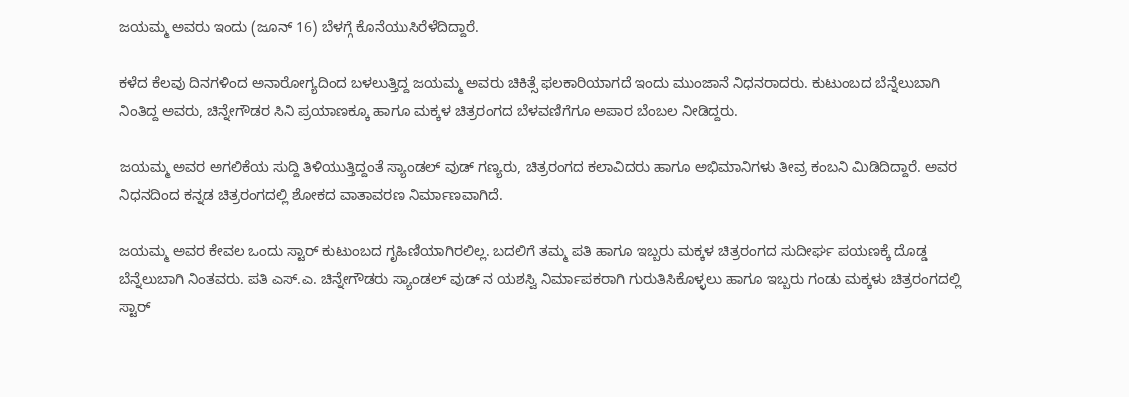ಜಯಮ್ಮ ಅವರು ಇಂದು (ಜೂನ್ 16) ಬೆಳಗ್ಗೆ ಕೊನೆಯುಸಿರೆಳೆದಿದ್ದಾರೆ.

ಕಳೆದ ಕೆಲವು ದಿನಗಳಿಂದ ಅನಾರೋಗ್ಯದಿಂದ ಬಳಲುತ್ತಿದ್ದ ಜಯಮ್ಮ ಅವರು ಚಿಕಿತ್ಸೆ ಫಲಕಾರಿಯಾಗದೆ ಇಂದು ಮುಂಜಾನೆ ನಿಧನರಾದರು. ಕುಟುಂಬದ ಬೆನ್ನೆಲುಬಾಗಿ ನಿಂತಿದ್ದ ಅವರು, ಚಿನ್ನೇಗೌಡರ ಸಿನಿ ಪ್ರಯಾಣಕ್ಕೂ ಹಾಗೂ ಮಕ್ಕಳ ಚಿತ್ರರಂಗದ ಬೆಳವಣಿಗೆಗೂ ಅಪಾರ ಬೆಂಬಲ ನೀಡಿದ್ದರು.

ಜಯಮ್ಮ ಅವರ ಅಗಲಿಕೆಯ ಸುದ್ದಿ ತಿಳಿಯುತ್ತಿದ್ದಂತೆ ಸ್ಯಾಂಡಲ್ ವುಡ್ ಗಣ್ಯರು, ಚಿತ್ರರಂಗದ ಕಲಾವಿದರು ಹಾಗೂ ಅಭಿಮಾನಿಗಳು ತೀವ್ರ ಕಂಬನಿ ಮಿಡಿದಿದ್ದಾರೆ. ಅವರ ನಿಧನದಿಂದ ಕನ್ನಡ ಚಿತ್ರರಂಗದಲ್ಲಿ ಶೋಕದ ವಾತಾವರಣ ನಿರ್ಮಾಣವಾಗಿದೆ.

ಜಯಮ್ಮ ಅವರ ಕೇವಲ ಒಂದು ಸ್ಟಾರ್ ಕುಟುಂಬದ ಗೃಹಿಣಿಯಾಗಿರಲಿಲ್ಲ. ಬದಲಿಗೆ ತಮ್ಮ ಪತಿ ಹಾಗೂ ಇಬ್ಬರು ಮಕ್ಕಳ ಚಿತ್ರರಂಗದ ಸುದೀರ್ಘ ಪಯಣಕ್ಕೆ ದೊಡ್ಡ ಬೆನ್ನೆಲುಬಾಗಿ ನಿಂತವರು. ಪತಿ ಎಸ್.ಎ. ಚಿನ್ನೇಗೌಡರು ಸ್ಯಾಂಡಲ್ ವುಡ್ ನ ಯಶಸ್ವಿ ನಿರ್ಮಾಪಕರಾಗಿ ಗುರುತಿಸಿಕೊಳ್ಳಲು ಹಾಗೂ ಇಬ್ಬರು ಗಂಡು ಮಕ್ಕಳು ಚಿತ್ರರಂಗದಲ್ಲಿ ಸ್ಟಾರ್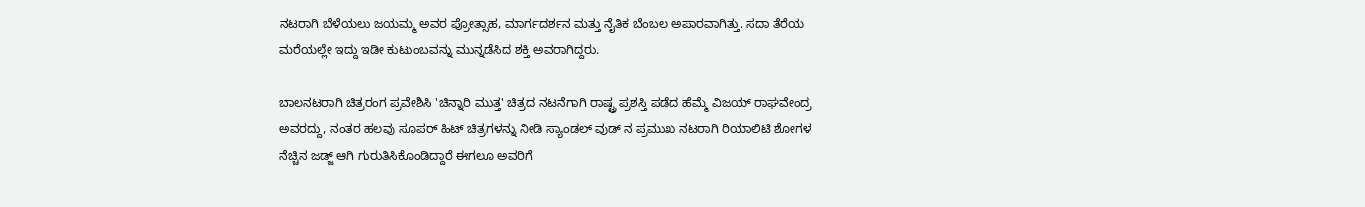ನಟರಾಗಿ ಬೆಳೆಯಲು ಜಯಮ್ಮ ಅವರ ಪ್ರೋತ್ಸಾಹ, ಮಾರ್ಗದರ್ಶನ ಮತ್ತು ನೈತಿಕ ಬೆಂಬಲ ಅಪಾರವಾಗಿತ್ತು. ಸದಾ ತೆರೆಯ ಮರೆಯಲ್ಲೇ ಇದ್ದು ಇಡೀ ಕುಟುಂಬವನ್ನು ಮುನ್ನಡೆಸಿದ ಶಕ್ತಿ ಅವರಾಗಿದ್ದರು.

ಬಾಲನಟರಾಗಿ ಚಿತ್ರರಂಗ ಪ್ರವೇಶಿಸಿ 'ಚಿನ್ನಾರಿ ಮುತ್ತ' ಚಿತ್ರದ ನಟನೆಗಾಗಿ ರಾಷ್ಟ್ರ ಪ್ರಶಸ್ತಿ ಪಡೆದ ಹೆಮ್ಮೆ ವಿಜಯ್ ರಾಘವೇಂದ್ರ ಅವರದ್ದು, ನಂತರ ಹಲವು ಸೂಪರ್ ಹಿಟ್ ಚಿತ್ರಗಳನ್ನು ನೀಡಿ ಸ್ಯಾಂಡಲ್ ವುಡ್ ನ ಪ್ರಮುಖ ನಟರಾಗಿ ರಿಯಾಲಿಟಿ ಶೋಗಳ ನೆಚ್ಚಿನ ಜಡ್ಜ್ ಆಗಿ ಗುರುತಿಸಿಕೊಂಡಿದ್ದಾರೆ ಈಗಲೂ ಅವರಿಗೆ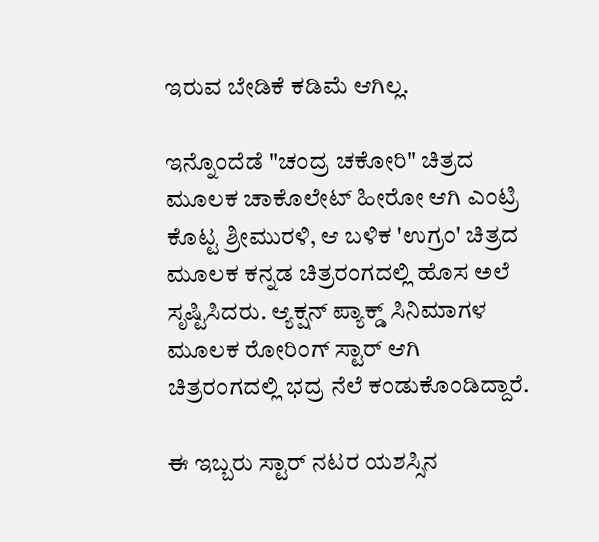ಇರುವ ಬೇಡಿಕೆ ಕಡಿಮೆ ಆಗಿಲ್ಲ.

ಇನ್ನೊಂದೆಡೆ "ಚಂದ್ರ ಚಕೋರಿ" ಚಿತ್ರದ ಮೂಲಕ ಚಾಕೊಲೇಟ್ ಹೀರೋ ಆಗಿ ಎಂಟ್ರಿ ಕೊಟ್ಟ ಶ್ರೀಮುರಳಿ, ಆ ಬಳಿಕ 'ಉಗ್ರಂ' ಚಿತ್ರದ ಮೂಲಕ ಕನ್ನಡ ಚಿತ್ರರಂಗದಲ್ಲಿ ಹೊಸ ಅಲೆ ಸೃಷ್ಟಿಸಿದರು. ಆ್ಯಕ್ಷನ್ ಪ್ಯಾಕ್ಡ್ ಸಿನಿಮಾಗಳ ಮೂಲಕ ರೋರಿಂಗ್ ಸ್ಟಾರ್ ಆಗಿ ಚಿತ್ರರಂಗದಲ್ಲಿ ಭದ್ರ ನೆಲೆ ಕಂಡುಕೊಂಡಿದ್ದಾರೆ.

ಈ ಇಬ್ಬರು ಸ್ಟಾರ್ ನಟರ ಯಶಸ್ಸಿನ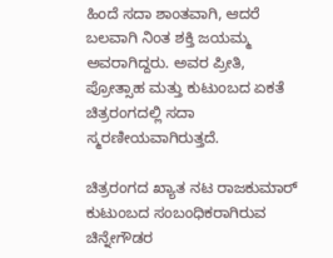ಹಿಂದೆ ಸದಾ ಶಾಂತವಾಗಿ, ಆದರೆ ಬಲವಾಗಿ ನಿಂತ ಶಕ್ತಿ ಜಯಮ್ಮ ಅವರಾಗಿದ್ದರು. ಅವರ ಪ್ರೀತಿ, ಪ್ರೋತ್ಸಾಹ ಮತ್ತು ಕುಟುಂಬದ ಏಕತೆ ಚಿತ್ರರಂಗದಲ್ಲಿ ಸದಾ ಸ್ಮರಣೀಯವಾಗಿರುತ್ತದೆ.

ಚಿತ್ರರಂಗದ ಖ್ಯಾತ ನಟ ರಾಜಕುಮಾರ್ ಕುಟುಂಬದ ಸಂಬಂಧಿಕರಾಗಿರುವ ಚಿನ್ನೇಗೌಡರ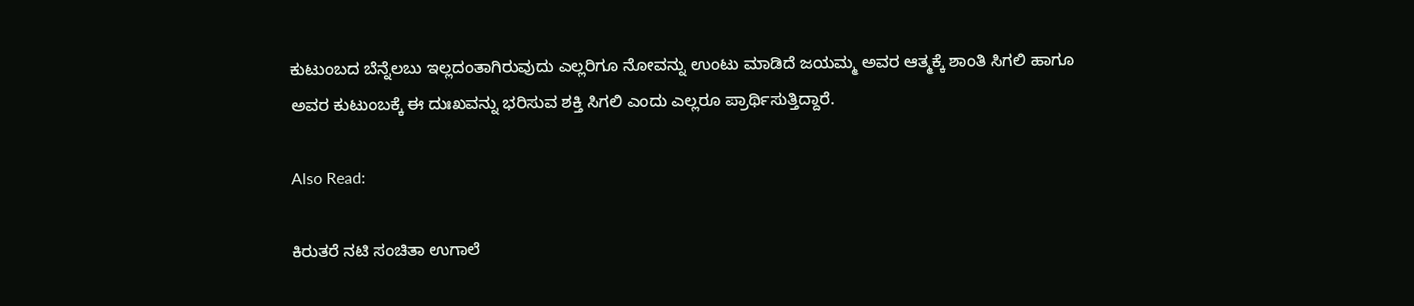ಕುಟುಂಬದ ಬೆನ್ನೆಲಬು ಇಲ್ಲದಂತಾಗಿರುವುದು ಎಲ್ಲರಿಗೂ ನೋವನ್ನು ಉಂಟು ಮಾಡಿದೆ ಜಯಮ್ಮ ಅವರ ಆತ್ಮಕ್ಕೆ ಶಾಂತಿ ಸಿಗಲಿ ಹಾಗೂ ಅವರ ಕುಟುಂಬಕ್ಕೆ ಈ ದುಃಖವನ್ನು ಭರಿಸುವ ಶಕ್ತಿ ಸಿಗಲಿ ಎಂದು ಎಲ್ಲರೂ ಪ್ರಾರ್ಥಿಸುತ್ತಿದ್ದಾರೆ.

Also Read:

ಕಿರುತರೆ ನಟಿ ಸಂಚಿತಾ ಉಗಾಲೆ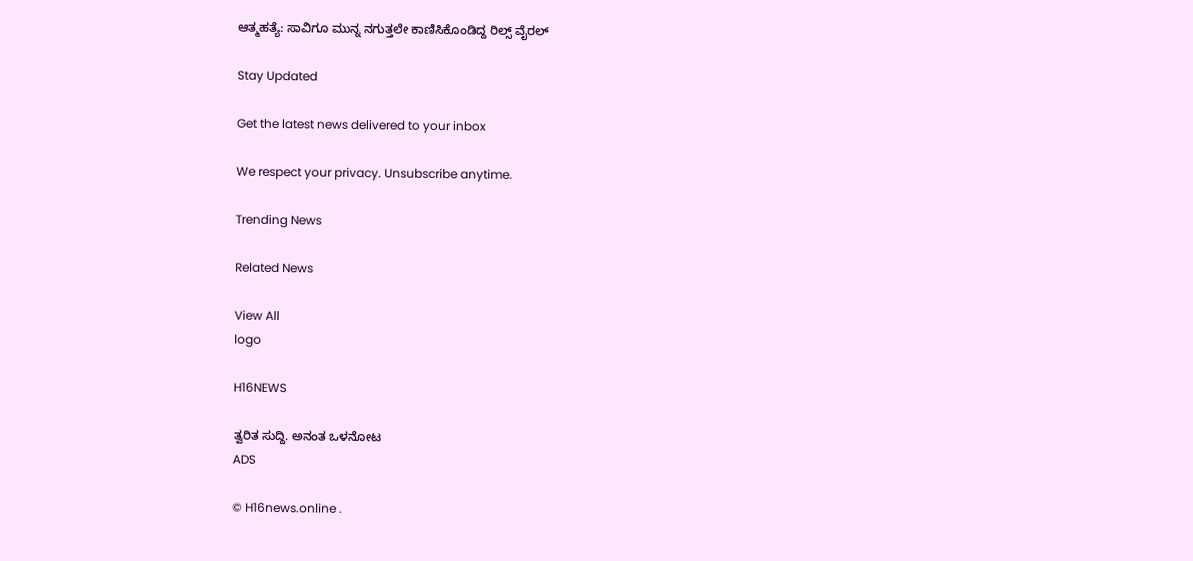ಆತ್ಮಹತ್ಯೆ: ಸಾವಿಗೂ ಮುನ್ನ ನಗುತ್ತಲೇ ಕಾಣಿಸಿಕೊಂಡಿದ್ದ ರಿಲ್ಸ್ ವೈರಲ್

Stay Updated

Get the latest news delivered to your inbox

We respect your privacy. Unsubscribe anytime.

Trending News

Related News

View All
logo

H16NEWS

ತ್ವರಿತ ಸುದ್ದಿ. ಅನಂತ ಒಳನೋಟ
ADS

© H16news.online .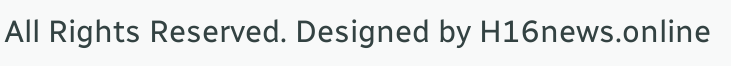All Rights Reserved. Designed by H16news.online